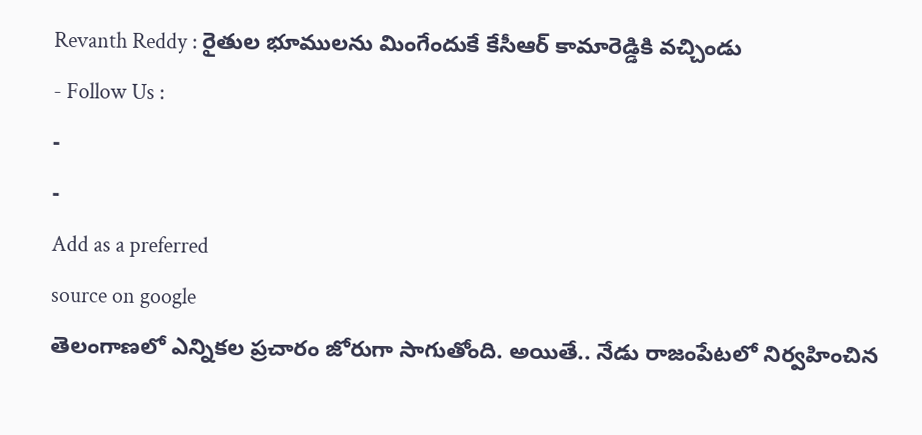Revanth Reddy : రైతుల భూములను మింగేందుకే కేసీఆర్ కామారెడ్డికి వచ్చిండు
- Follow Us :
-
-
Add as a preferred
source on google
తెలంగాణలో ఎన్నికల ప్రచారం జోరుగా సాగుతోంది. అయితే.. నేడు రాజంపేటలో నిర్వహించిన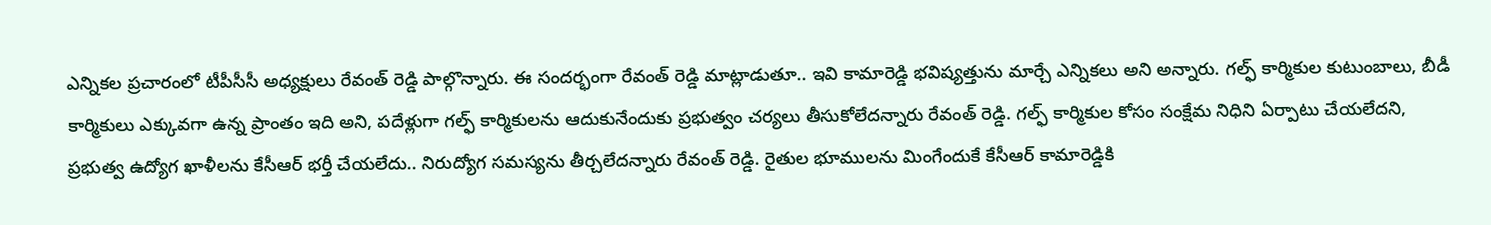ఎన్నికల ప్రచారంలో టీపీసీసీ అధ్యక్షులు రేవంత్ రెడ్డి పాల్గొన్నారు. ఈ సందర్భంగా రేవంత్ రెడ్డి మాట్లాడుతూ.. ఇవి కామారెడ్డి భవిష్యత్తును మార్చే ఎన్నికలు అని అన్నారు. గల్ఫ్ కార్మికుల కుటుంబాలు, బీడీ కార్మికులు ఎక్కువగా ఉన్న ప్రాంతం ఇది అని, పదేళ్లుగా గల్ఫ్ కార్మికులను ఆదుకునేందుకు ప్రభుత్వం చర్యలు తీసుకోలేదన్నారు రేవంత్ రెడ్డి. గల్ఫ్ కార్మికుల కోసం సంక్షేమ నిధిని ఏర్పాటు చేయలేదని, ప్రభుత్వ ఉద్యోగ ఖాళీలను కేసీఆర్ భర్తీ చేయలేదు.. నిరుద్యోగ సమస్యను తీర్చలేదన్నారు రేవంత్ రెడ్డి. రైతుల భూములను మింగేందుకే కేసీఆర్ కామారెడ్డికి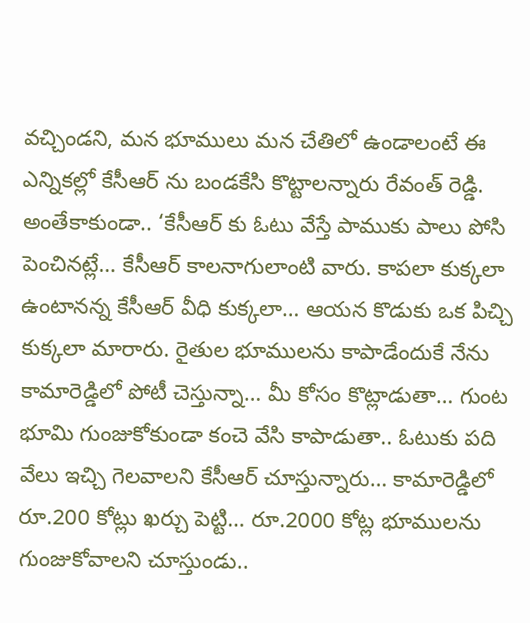వచ్చిండని, మన భూములు మన చేతిలో ఉండాలంటే ఈ ఎన్నికల్లో కేసీఆర్ ను బండకేసి కొట్టాలన్నారు రేవంత్ రెడ్డి.
అంతేకాకుండా.. ‘కేసీఆర్ కు ఓటు వేస్తే పాముకు పాలు పోసి పెంచినట్లే… కేసీఆర్ కాలనాగులాంటి వారు. కాపలా కుక్కలా ఉంటానన్న కేసీఆర్ వీధి కుక్కలా… ఆయన కొడుకు ఒక పిచ్చి కుక్కలా మారారు. రైతుల భూములను కాపాడేందుకే నేను కామారెడ్డిలో పోటీ చెస్తున్నా… మీ కోసం కొట్లాడుతా… గుంట భూమి గుంజుకోకుండా కంచె వేసి కాపాడుతా.. ఓటుకు పది వేలు ఇచ్చి గెలవాలని కేసీఆర్ చూస్తున్నారు… కామారెడ్డిలో రూ.200 కోట్లు ఖర్చు పెట్టి… రూ.2000 కోట్ల భూములను గుంజుకోవాలని చూస్తుండు..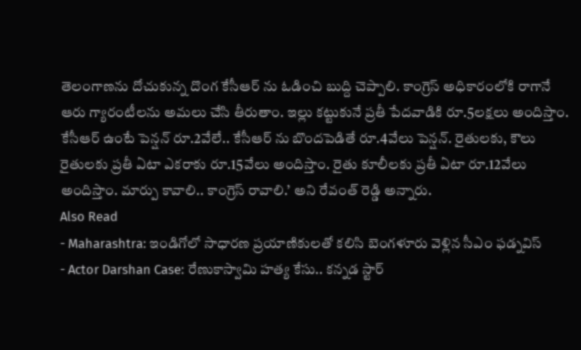తెలంగాణను దోచుకున్న దొంగ కేసీఆర్ ను ఓడించి బుద్ది చెప్పాలి. కాంగ్రెస్ అధికారంలోకి రాగానే ఆరు గ్యారంటీలను అమలు చేసి తీరుతాం. ఇల్లు కట్టుకునే ప్రతీ పేదవాడికి రూ.5లక్షలు అందిస్తాం. కేసీఆర్ ఉంటే పెన్షన్ రూ.2వేలే.. కేసీఆర్ ను బొందపెడితే రూ.4వేలు పెన్షన్. రైతులకు, కౌలు రైతులకు ప్రతీ ఏటా ఎకరాకు రూ.15వేలు అందిస్తాం. రైతు కూలీలకు ప్రతీ ఏటా రూ.12వేలు అందిస్తాం. మార్పు కావాలి.. కాంగ్రెస్ రావాలి.’ అని రేవంత్ రెడ్డి అన్నారు.
Also Read
- Maharashtra: ఇండిగోలో సాధారణ ప్రయాణికులతో కలిసి బెంగళూరు వెళ్లిన సీఎం ఫడ్నవిస్
- Actor Darshan Case: రేణుకాస్వామి హత్య కేసు.. కన్నడ స్టార్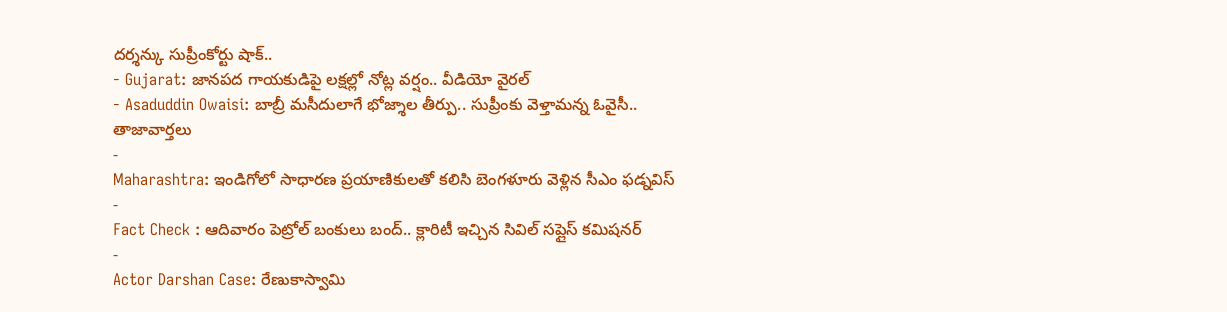దర్శన్కు సుప్రీంకోర్టు షాక్..
- Gujarat: జానపద గాయకుడిపై లక్షల్లో నోట్ల వర్షం.. వీడియో వైరల్
- Asaduddin Owaisi: బాబ్రీ మసీదులాగే భోజ్శాల తీర్పు.. సుప్రీంకు వెళ్తామన్న ఓవైసీ..
తాజావార్తలు
-
Maharashtra: ఇండిగోలో సాధారణ ప్రయాణికులతో కలిసి బెంగళూరు వెళ్లిన సీఎం ఫడ్నవిస్
-
Fact Check : ఆదివారం పెట్రోల్ బంకులు బంద్.. క్లారిటీ ఇచ్చిన సివిల్ సప్లైస్ కమిషనర్
-
Actor Darshan Case: రేణుకాస్వామి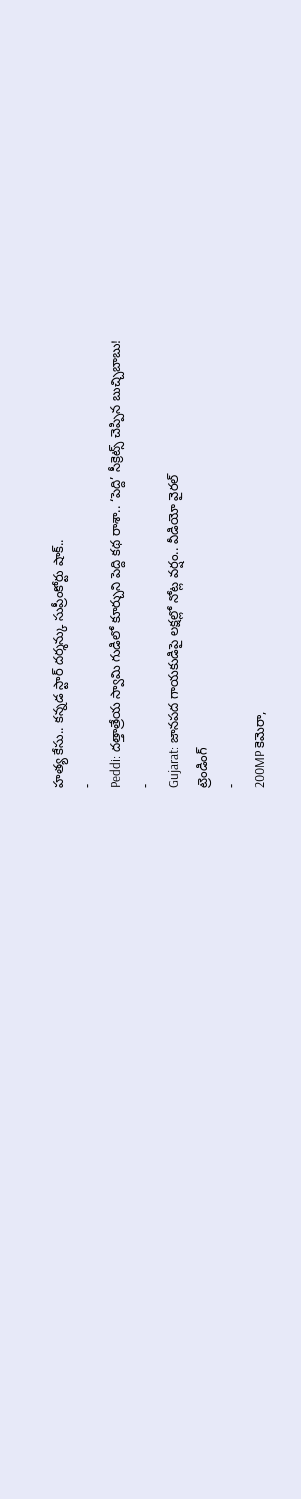హత్య కేసు.. కన్నడ స్టార్ దర్శన్కు సుప్రీంకోర్టు షాక్..
-
Peddi: దత్తాత్రేయ స్వామి గుడిలో కూర్చుని పెద్ది కథ రాశా.. ‘పెద్ది’ సీక్రెట్స్ చెప్పిన బుచ్చిబాబు!
-
Gujarat: జానపద గాయకుడిపై లక్షల్లో నోట్ల వర్షం.. వీడియో వైరల్
ట్రెండింగ్
-
200MP కెమెరా,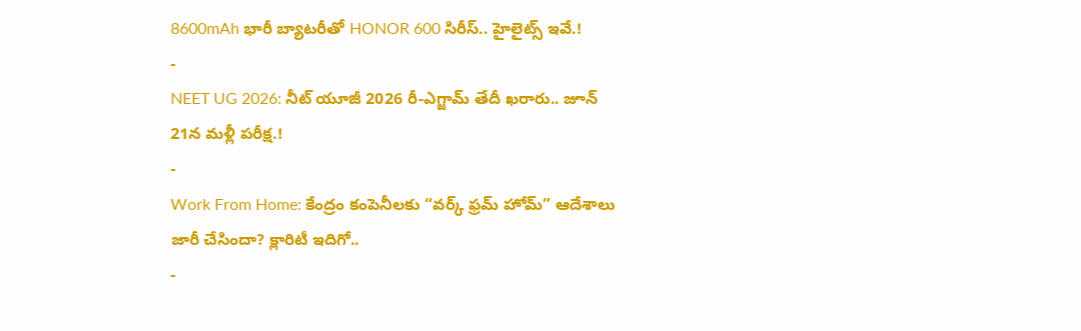8600mAh భారీ బ్యాటరీతో HONOR 600 సిరీస్.. హైలైట్స్ ఇవే.!
-
NEET UG 2026: నీట్ యూజీ 2026 రీ-ఎగ్జామ్ తేదీ ఖరారు.. జూన్ 21న మళ్లీ పరీక్ష.!
-
Work From Home: కేంద్రం కంపెనీలకు “వర్క్ ఫ్రమ్ హోమ్” ఆదేశాలు జారీ చేసిందా? క్లారిటీ ఇదిగో..
-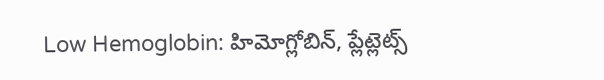Low Hemoglobin: హిమోగ్లోబిన్, ప్లేట్లెట్స్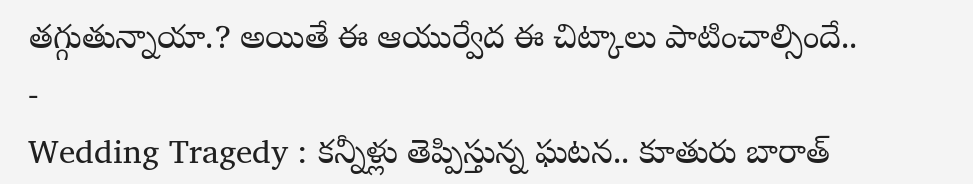తగ్గుతున్నాయా.? అయితే ఈ ఆయుర్వేద ఈ చిట్కాలు పాటించాల్సిందే..
-
Wedding Tragedy : కన్నీళ్లు తెప్పిస్తున్న ఘటన.. కూతురు బారాత్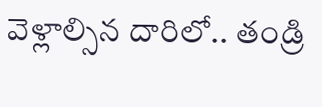వెళ్లాల్సిన దారిలో.. తండ్రి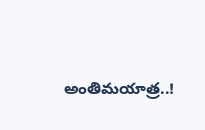అంతిమయాత్ర..!